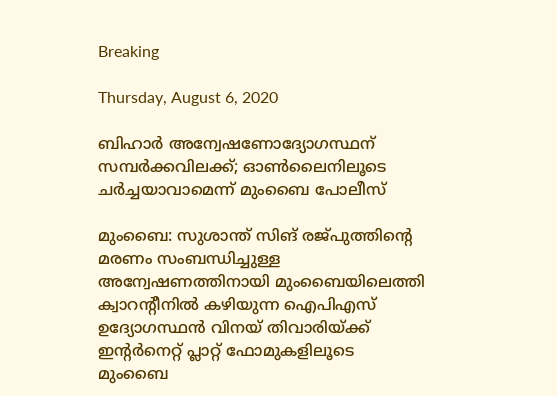Breaking

Thursday, August 6, 2020

ബിഹാര്‍ അന്വേഷണോദ്യോഗസ്ഥന് സമ്പര്‍ക്കവിലക്ക്; ഓണ്‍ലൈനിലൂടെ ചര്‍ച്ചയാവാമെന്ന് മുംബൈ പോലീസ്‌

മുംബൈ: സുശാന്ത് സിങ് രജ്പുത്തിന്റെ മരണം സംബന്ധിച്ചുള്ള അന്വേഷണത്തിനായി മുംബൈയിലെത്തി ക്വാറന്റീനിൽ കഴിയുന്ന ഐപിഎസ് ഉദ്യോഗസ്ഥൻ വിനയ് തിവാരിയ്ക്ക് ഇന്റർനെറ്റ് പ്ലാറ്റ് ഫോമുകളിലൂടെ മുംബൈ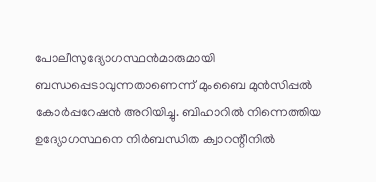പോലീസുദ്യോഗസ്ഥൻമാരുമായി ബന്ധപ്പെടാവുന്നതാണെന്ന് മുംബൈ മുൻസിപ്പൽ കോർപ്പറേഷൻ അറിയിച്ചു. ബിഹാറിൽ നിന്നെത്തിയ ഉദ്യോഗസ്ഥനെ നിർബന്ധിത ക്വാറന്റീനിൽ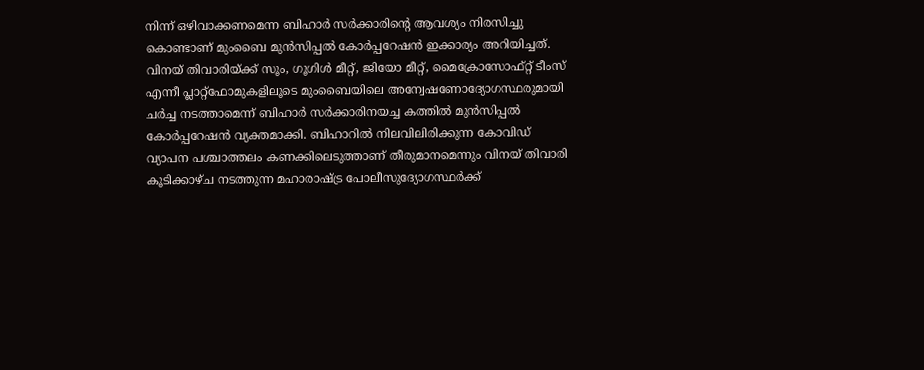നിന്ന് ഒഴിവാക്കണമെന്ന ബിഹാർ സർക്കാരിന്റെ ആവശ്യം നിരസിച്ചു കൊണ്ടാണ് മുംബൈ മുൻസിപ്പൽ കോർപ്പറേഷൻ ഇക്കാര്യം അറിയിച്ചത്. വിനയ് തിവാരിയ്ക്ക് സൂം, ഗൂഗിൾ മീറ്റ്, ജിയോ മീറ്റ്, മൈക്രോസോഫ്റ്റ് ടീംസ് എന്നീ പ്ലാറ്റ്ഫോമുകളിലൂടെ മുംബൈയിലെ അന്വേഷണോദ്യോഗസ്ഥരുമായി ചർച്ച നടത്താമെന്ന് ബിഹാർ സർക്കാരിനയച്ച കത്തിൽ മുൻസിപ്പൽ കോർപ്പറേഷൻ വ്യക്തമാക്കി. ബിഹാറിൽ നിലവിലിരിക്കുന്ന കോവിഡ് വ്യാപന പശ്ചാത്തലം കണക്കിലെടുത്താണ് തീരുമാനമെന്നും വിനയ് തിവാരി കൂടിക്കാഴ്ച നടത്തുന്ന മഹാരാഷ്ട്ര പോലീസുദ്യോഗസ്ഥർക്ക്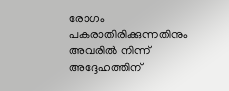രോഗം പകരാതിരിക്കുന്നതിനും അവരിൽ നിന്ന് അദ്ദേഹത്തിന്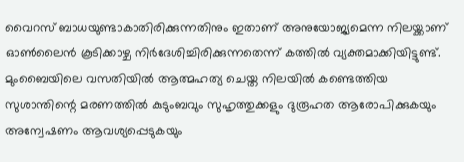വൈറസ് ബാധയുണ്ടാകാതിരിക്കുന്നതിനും ഇതാണ് അനുയോജ്യമെന്ന നിലയ്ക്കാണ് ഓൺലൈൻ കൂടിക്കാഴ്ച നിർദേശിച്ചിരിക്കുന്നതെന്ന് കത്തിൽ വ്യക്തമാക്കിയിട്ടുണ്ട്. മുംബൈയിലെ വസതിയിൽ ആത്മഹത്യ ചെയ്ത നിലയിൽ കണ്ടെത്തിയ സുശാന്തിന്റെ മരണത്തിൽ കുടുംബവും സുഹൃത്തുക്കളും ദുരൂഹത ആരോപിക്കുകയും അന്വേഷണം ആവശ്യപ്പെടുകയും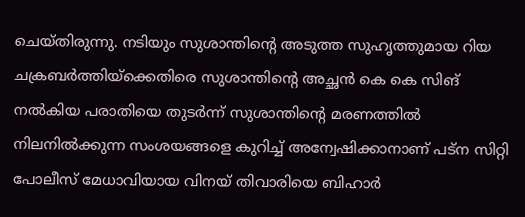ചെയ്തിരുന്നു. നടിയും സുശാന്തിന്റെ അടുത്ത സുഹൃത്തുമായ റിയ ചക്രബർത്തിയ്ക്കെതിരെ സുശാന്തിന്റെ അച്ഛൻ കെ കെ സിങ് നൽകിയ പരാതിയെ തുടർന്ന് സുശാന്തിന്റെ മരണത്തിൽ നിലനിൽക്കുന്ന സംശയങ്ങളെ കുറിച്ച് അന്വേഷിക്കാനാണ് പട്ന സിറ്റി പോലീസ് മേധാവിയായ വിനയ് തിവാരിയെ ബിഹാർ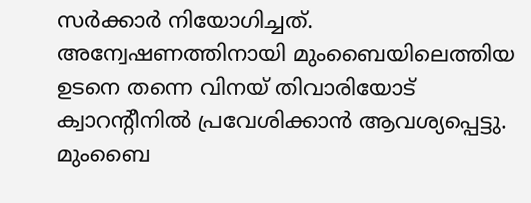സർക്കാർ നിയോഗിച്ചത്. അന്വേഷണത്തിനായി മുംബൈയിലെത്തിയ ഉടനെ തന്നെ വിനയ് തിവാരിയോട് ക്വാറന്റീനിൽ പ്രവേശിക്കാൻ ആവശ്യപ്പെട്ടു. മുംബൈ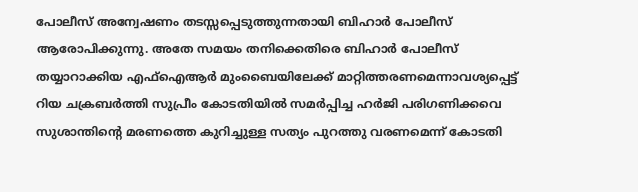പോലീസ് അന്വേഷണം തടസ്സപ്പെടുത്തുന്നതായി ബിഹാർ പോലീസ് ആരോപിക്കുന്നു. അതേ സമയം തനിക്കെതിരെ ബിഹാർ പോലീസ് തയ്യാറാക്കിയ എഫ്ഐആർ മുംബൈയിലേക്ക് മാറ്റിത്തരണമെന്നാവശ്യപ്പെട്ട് റിയ ചക്രബർത്തി സുപ്രീം കോടതിയിൽ സമർപ്പിച്ച ഹർജി പരിഗണിക്കവെ സുശാന്തിന്റെ മരണത്തെ കുറിച്ചുള്ള സത്യം പുറത്തു വരണമെന്ന് കോടതി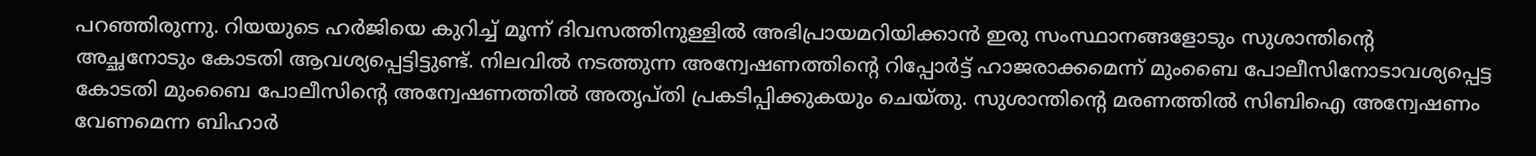പറഞ്ഞിരുന്നു. റിയയുടെ ഹർജിയെ കുറിച്ച് മൂന്ന് ദിവസത്തിനുള്ളിൽ അഭിപ്രായമറിയിക്കാൻ ഇരു സംസ്ഥാനങ്ങളോടും സുശാന്തിന്റെ അച്ഛനോടും കോടതി ആവശ്യപ്പെട്ടിട്ടുണ്ട്. നിലവിൽ നടത്തുന്ന അന്വേഷണത്തിന്റെ റിപ്പോർട്ട് ഹാജരാക്കമെന്ന് മുംബൈ പോലീസിനോടാവശ്യപ്പെട്ട കോടതി മുംബൈ പോലീസിന്റെ അന്വേഷണത്തിൽ അതൃപ്തി പ്രകടിപ്പിക്കുകയും ചെയ്തു. സുശാന്തിന്റെ മരണത്തിൽ സിബിഐ അന്വേഷണം വേണമെന്ന ബിഹാർ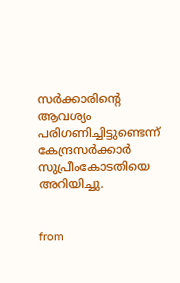സർക്കാരിന്റെ ആവശ്യം പരിഗണിച്ചിട്ടുണ്ടെന്ന് കേന്ദ്രസർക്കാർ സുപ്രീംകോടതിയെ അറിയിച്ചു.


from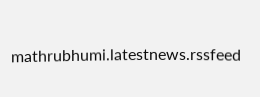mathrubhumi.latestnews.rssfeed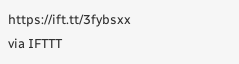https://ift.tt/3fybsxx
via IFTTT